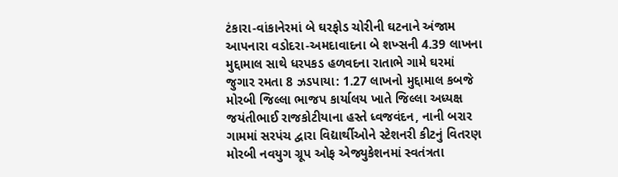ટંકારા-વાંકાનેરમાં બે ઘરફોડ ચોરીની ઘટનાને અંજામ આપનારા વડોદરા-અમદાવાદના બે શખ્સની 4.39 લાખના મુદ્દામાલ સાથે ધરપકડ હળવદના રાતાભે ગામે ઘરમાં જુગાર રમતા 8 ઝડપાયા: 1.27 લાખનો મુદ્દામાલ કબજે મોરબી જિલ્લા ભાજપ કાર્યાલય ખાતે જિલ્લા અધ્યક્ષ જયંતીભાઈ રાજકોટીયાના હસ્તે ધ્વજવંદન, નાની બરાર ગામમાં સરપંચ દ્વારા વિદ્યાર્થીઓને સ્ટેશનરી કીટનું વિતરણ મોરબી નવયુગ ગ્રૂપ ઓફ એજ્યુકેશનમાં સ્વતંત્રતા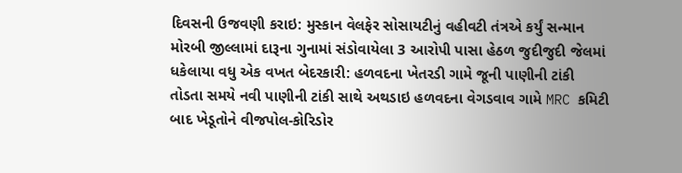દિવસની ઉજવણી કરાઇ: મુસ્કાન વેલફેર સોસાયટીનું વહીવટી તંત્રએ કર્યું સન્માન મોરબી જીલ્લામાં દારૂના ગુનામાં સંડોવાયેલા 3 આરોપી પાસા હેઠળ જુદીજુદી જેલમાં ધકેલાયા વધુ એક વખત બેદરકારી: હળવદના ખેતરડી ગામે જૂની પાણીની ટાંકી તોડતા સમયે નવી પાણીની ટાંકી સાથે અથડાઇ હળવદના વેગડવાવ ગામે MRC કમિટી બાદ ખેડૂતોને વીજપોલ-કોરિડોર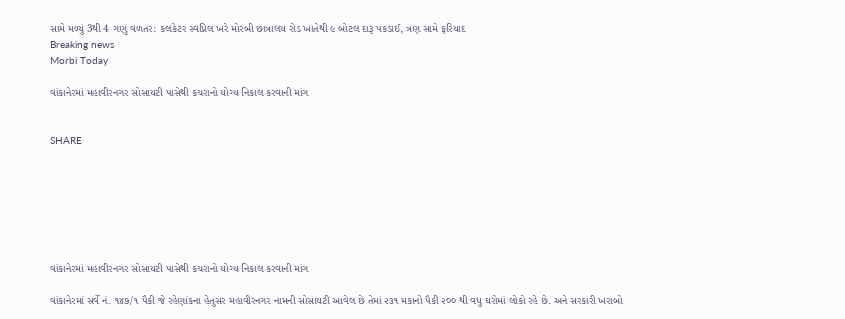સામે મળ્યું 3થી 4 ગણું વળતર: કલકેટર સ્વપ્નિલ ખરે મોરબી છાત્રાલય રોડ ખાતેથી ૯ બોટલ દારૂ પકડાઈ, ત્રણ સામે ફરિયાદ
Breaking news
Morbi Today

વાંકાનેરમાં મહાવીરનગર સોસાયટી પાસેથી કચરાનો યોગ્ય નિકાલ કરવાની માંગ


SHARE







વાંકાનેરમાં મહાવીરનગર સોસાયટી પાસેથી કચરાનો યોગ્ય નિકાલ કરવાની માંગ

વાંકાનેરમાં સર્વે નં. ૧૪૭/૧ પૈકી જે રહેણાંકના હેતુસર મહાવીરનગર નામની સોસાયટી આવેલ છે તેમાં ૨૩૧ મકાનો પૈકી ૨૦૦ થી વધુ ઘરોમાં લોકો રહે છે. અને સરકારી ખરાબો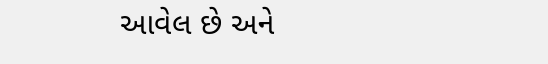આવેલ છે અને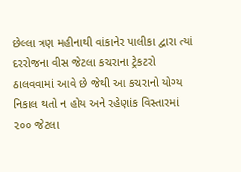છેલ્લા ત્રણ મહીનાથી વાંકાનેર પાલીકા દ્વારા ત્યાં દરરોજના વીસ જેટલા કચરાના ટ્રેકટરો ઠાલવવામાં આવે છે જેથી આ કચરાનો યોગ્ય નિકાલ થતો ન હોય અને રહેણાંક વિસ્તારમાં ૨૦૦ જેટલા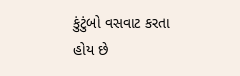કુંટુંબો વસવાટ કરતા હોય છે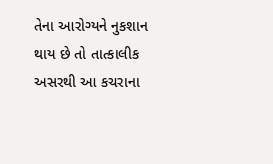તેના આરોગ્યને નુકશાન થાય છે તો તાત્કાલીક અસરથી આ કચરાના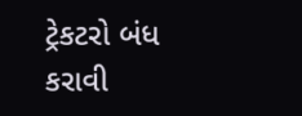ટ્રેકટરો બંધ કરાવી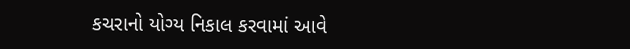કચરાનો યોગ્ય નિકાલ કરવામાં આવે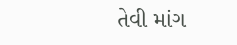તેવી માંગ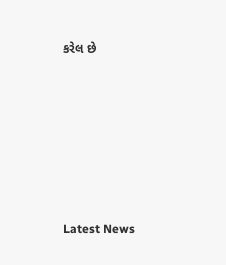કરેલ છે






Latest News